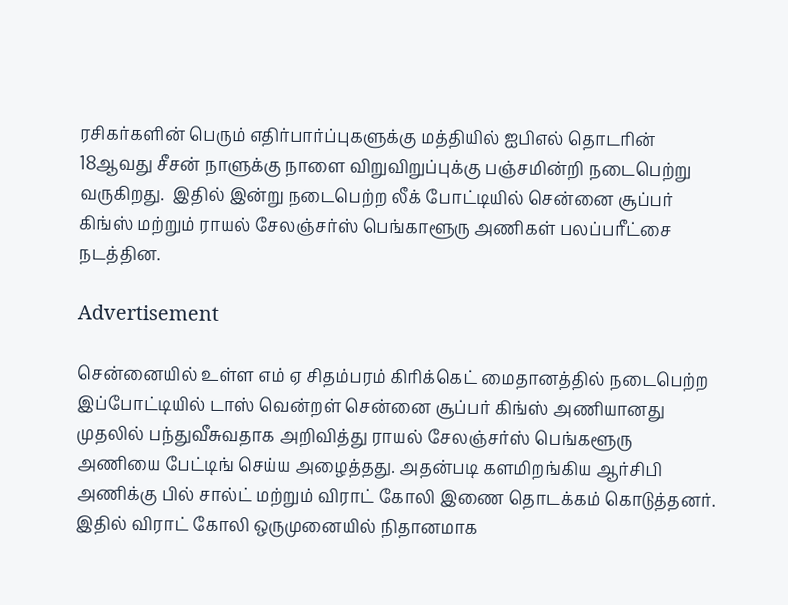ரசிகர்களின் பெரும் எதிர்பார்ப்புகளுக்கு மத்தியில் ஐபிஎல் தொடரின் 18ஆவது சீசன் நாளுக்கு நாளை விறுவிறுப்புக்கு பஞ்சமின்றி நடைபெற்று வருகிறது.  இதில் இன்று நடைபெற்ற லீக் போட்டியில் சென்னை சூப்பர் கிங்ஸ் மற்றும் ராயல் சேலஞ்சர்ஸ் பெங்காளூரு அணிகள் பலப்பரீட்சை நடத்தின.

Advertisement

சென்னையில் உள்ள எம் ஏ சிதம்பரம் கிரிக்கெட் மைதானத்தில் நடைபெற்ற இப்போட்டியில் டாஸ் வென்றள் சென்னை சூப்பர் கிங்ஸ் அணியானது முதலில் பந்துவீசுவதாக அறிவித்து ராயல் சேலஞ்சர்ஸ் பெங்களூரு அணியை பேட்டிங் செய்ய அழைத்தது. அதன்படி களமிறங்கிய ஆர்சிபி அணிக்கு பில் சால்ட் மற்றும் விராட் கோலி இணை தொடக்கம் கொடுத்தனர். இதில் விராட் கோலி ஒருமுனையில் நிதானமாக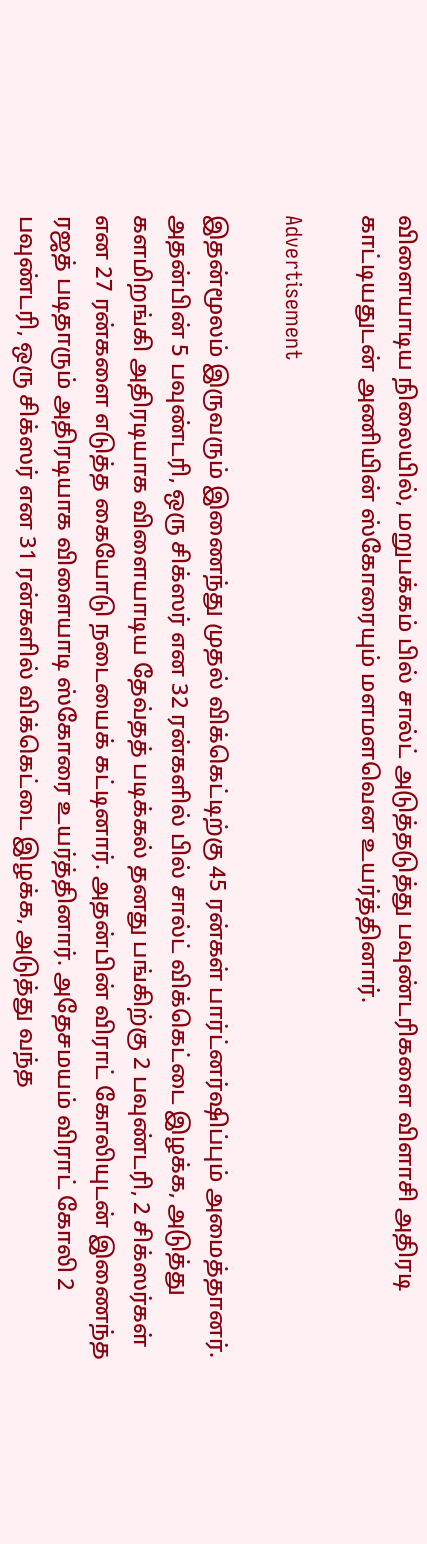விளையாடிய நிலையில், மறுபக்கம் பில் சால்ட் அடுத்தடுத்து பவுண்டரிகளை விளாசி அதிரடி காட்டியதுடன் அணியின் ஸ்கோரையும் மளமளவென உயர்த்தினார்.

Advertisement

இதன்மூலம் இருவரும் இணைந்து முதல் விக்கெட்டிற்கு 45 ரன்கள் பார்ட்னர்ஷிப்பும் அமைத்தானர். அதன்பின் 5 பவுண்டரி, ஒரு சிக்ஸர் என 32 ரன்களில் பில் சால்ட் விக்கெட்டை இழக்க, அடுத்து களமிறங்கி அதிரடியாக விளையாடிய தேவ்தத் படிக்கல் தனது பங்கிற்கு 2 பவுண்டரி, 2 சிக்ஸர்கள் என 27 ரன்களை எடுத்த கையோடு நடையைக் கட்டினார். அதன்பின் விராட் கோலியுடன் இணைந்த ரஜத் படிதாரும் அதிரடியாக விளையாடி ஸ்கோரை உயர்த்தினார். அதேசமயம் விராட் கோலி 2 பவுண்டரி, ஒரு சிக்ஸர் என 31 ரன்களில் விக்கெட்டை இழக்க, அடுத்து வந்த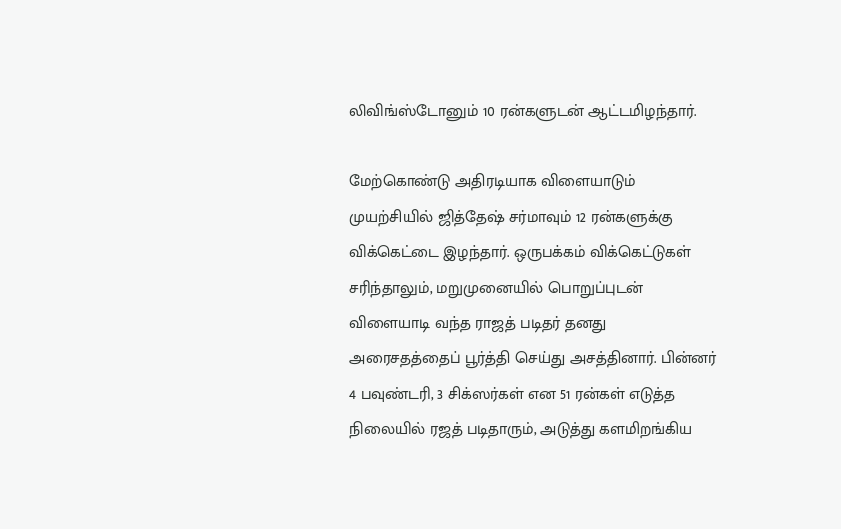லிவிங்ஸ்டோனும் 10 ரன்களுடன் ஆட்டமிழந்தார்.

மேற்கொண்டு அதிரடியாக விளையாடும் முயற்சியில் ஜித்தேஷ் சர்மாவும் 12 ரன்களுக்கு விக்கெட்டை இழந்தார். ஒருபக்கம் விக்கெட்டுகள் சரிந்தாலும், மறுமுனையில் பொறுப்புடன் விளையாடி வந்த ராஜத் படிதர் தனது அரைசதத்தைப் பூர்த்தி செய்து அசத்தினார். பின்னர் 4 பவுண்டரி, 3 சிக்ஸர்கள் என 51 ரன்கள் எடுத்த நிலையில் ரஜத் படிதாரும், அடுத்து களமிறங்கிய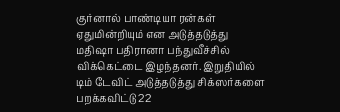குர்னால் பாண்டியா ரன்கள் ஏதுமின்றியும் என அடுத்தடுத்து மதிஷா பதிரானா பந்துவீச்சில் விக்கெட்டை இழந்தனர். இறுதியில் டிம் டேவிட் அடுத்தடுத்து சிக்ஸர்களை பறக்கவிட்டு 22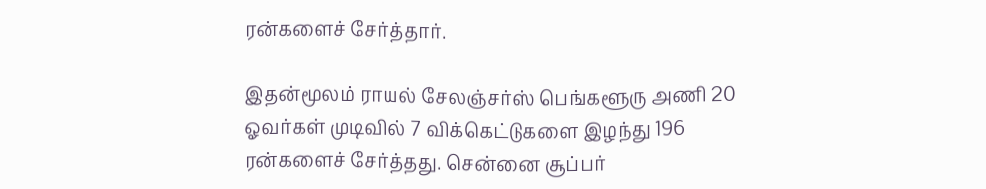ரன்களைச் சேர்த்தார்.

இதன்மூலம் ராயல் சேலஞ்சர்ஸ் பெங்களூரு அணி 20 ஓவர்கள் முடிவில் 7 விக்கெட்டுகளை இழந்து 196 ரன்களைச் சேர்த்தது. சென்னை சூப்பர்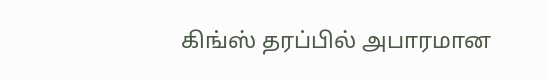கிங்ஸ் தரப்பில் அபாரமான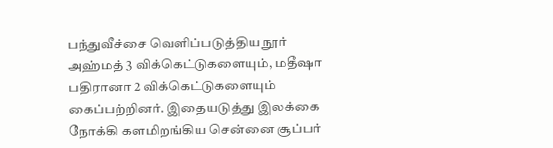பந்துவீச்சை வெளிப்படுத்திய நூர் அஹ்மத் 3 விக்கெட்டுகளையும், மதீஷா பதிரானா 2 விக்கெட்டுகளையும் கைப்பற்றினர். இதையடுத்து இலக்கை நோக்கி களமிறங்கிய சென்னை சூப்பர்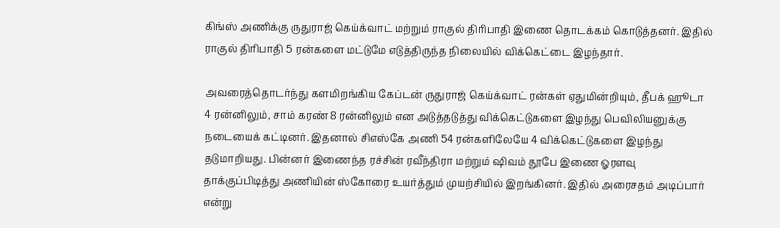கிங்ஸ் அணிக்கு ருதுராஜ் கெய்க்வாட் மற்றும் ராகுல் திரிபாதி இணை தொடக்கம் கொடுத்தனர். இதில் ராகுல் திரிபாதி 5 ரன்களை மட்டுமே எடுத்திருந்த நிலையில் விக்கெட்டை இழந்தார்.

அவரைத்தொடர்ந்து களமிறங்கிய கேப்டன் ருதுராஜ் கெய்க்வாட் ரன்கள் ஏதுமின்றியும், தீபக் ஹூடா 4 ரன்னிலும், சாம் கரண் 8 ரன்னிலும் என அடுத்தடுத்து விக்கெட்டுகளை இழந்து பெவிலியனுக்கு நடையைக் கட்டினர். இதனால் சிஎஸ்கே அணி 54 ரன்களிலேயே 4 விக்கெட்டுகளை இழந்து தடுமாறியது. பின்னர் இணைந்த ரச்சின் ரவீந்திரா மற்றும் ஷிவம் தூபே இணை ஓரளவு தாக்குப்பிடித்து அணியின் ஸ்கோரை உயர்த்தும் முயற்சியில் இறங்கினர். இதில் அரைசதம் அடிப்பார் என்று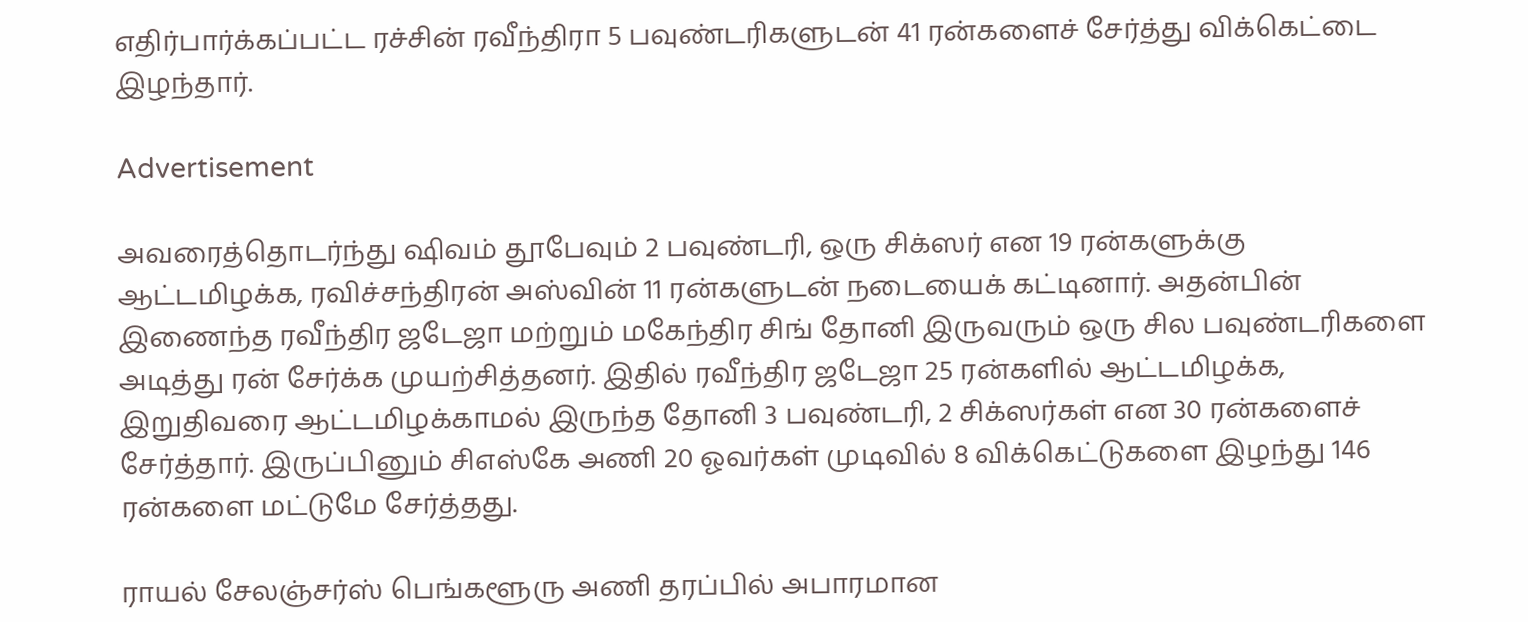எதிர்பார்க்கப்பட்ட ரச்சின் ரவீந்திரா 5 பவுண்டரிகளுடன் 41 ரன்களைச் சேர்த்து விக்கெட்டை இழந்தார்.

Advertisement

அவரைத்தொடர்ந்து ஷிவம் தூபேவும் 2 பவுண்டரி, ஒரு சிக்ஸர் என 19 ரன்களுக்கு ஆட்டமிழக்க, ரவிச்சந்திரன் அஸ்வின் 11 ரன்களுடன் நடையைக் கட்டினார். அதன்பின் இணைந்த ரவீந்திர ஜடேஜா மற்றும் மகேந்திர சிங் தோனி இருவரும் ஒரு சில பவுண்டரிகளை அடித்து ரன் சேர்க்க முயற்சித்தனர். இதில் ரவீந்திர ஜடேஜா 25 ரன்களில் ஆட்டமிழக்க, இறுதிவரை ஆட்டமிழக்காமல் இருந்த தோனி 3 பவுண்டரி, 2 சிக்ஸர்கள் என 30 ரன்களைச் சேர்த்தார். இருப்பினும் சிஎஸ்கே அணி 20 ஓவர்கள் முடிவில் 8 விக்கெட்டுகளை இழந்து 146 ரன்களை மட்டுமே சேர்த்தது.

ராயல் சேலஞ்சர்ஸ் பெங்களூரு அணி தரப்பில் அபாரமான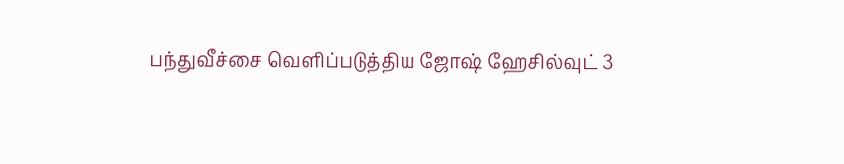பந்துவீச்சை வெளிப்படுத்திய ஜோஷ் ஹேசில்வுட் 3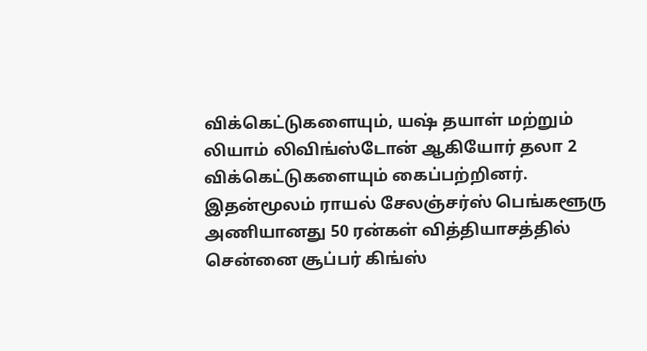விக்கெட்டுகளையும், யஷ் தயாள் மற்றும் லியாம் லிவிங்ஸ்டோன் ஆகியோர் தலா 2 விக்கெட்டுகளையும் கைப்பற்றினர். இதன்மூலம் ராயல் சேலஞ்சர்ஸ் பெங்களூரு அணியானது 50 ரன்கள் வித்தியாசத்தில் சென்னை சூப்பர் கிங்ஸ்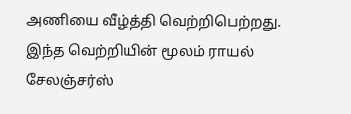அணியை வீழ்த்தி வெற்றிபெற்றது. இந்த வெற்றியின் மூலம் ராயல் சேலஞ்சர்ஸ்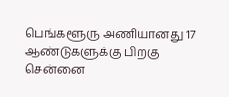பெங்களூரு அணியானது 17 ஆண்டுகளுக்கு பிறகு சென்னை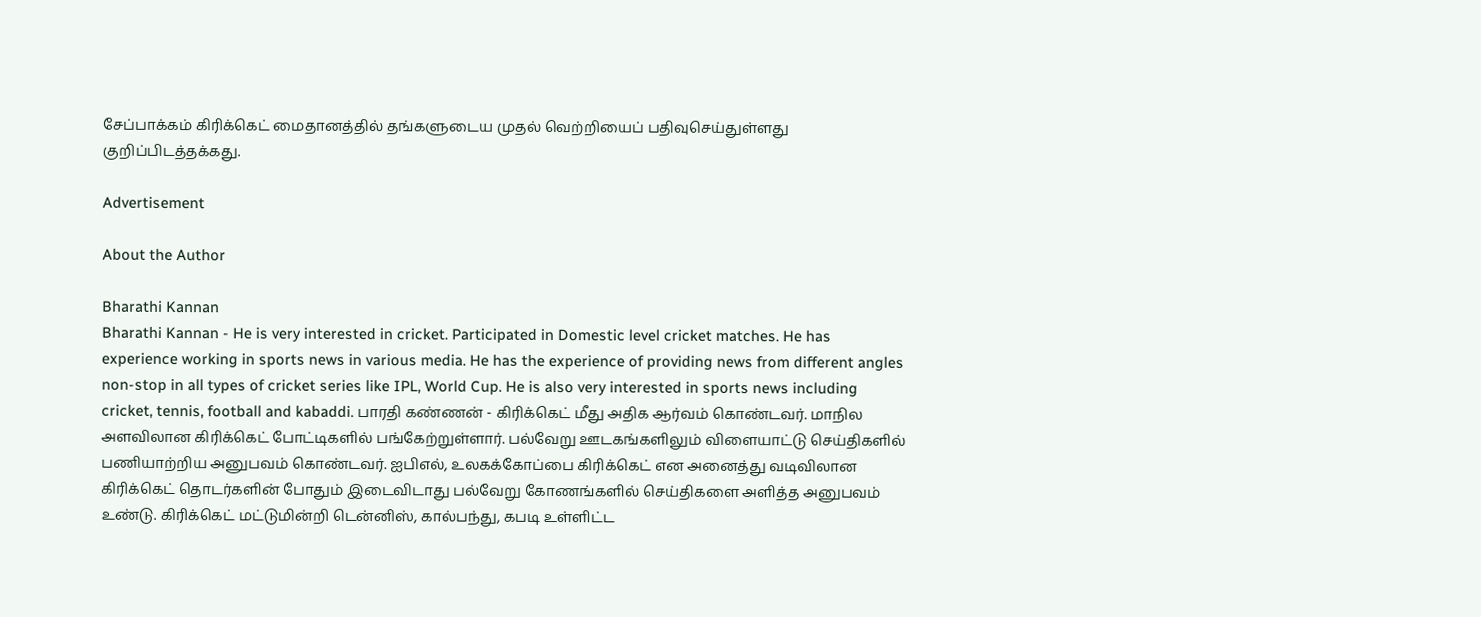சேப்பாக்கம் கிரிக்கெட் மைதானத்தில் தங்களுடைய முதல் வெற்றியைப் பதிவுசெய்துள்ளது குறிப்பிடத்தக்கது.

Advertisement

About the Author

Bharathi Kannan
Bharathi Kannan - He is very interested in cricket. Participated in Domestic level cricket matches. He has experience working in sports news in various media. He has the experience of providing news from different angles non-stop in all types of cricket series like IPL, World Cup. He is also very interested in sports news including cricket, tennis, football and kabaddi. பாரதி கண்ணன் - கிரிக்கெட் மீது அதிக ஆர்வம் கொண்டவர். மாநில அளவிலான கிரிக்கெட் போட்டிகளில் பங்கேற்றுள்ளார். பல்வேறு ஊடகங்களிலும் விளையாட்டு செய்திகளில் பணியாற்றிய அனுபவம் கொண்டவர். ஐபிஎல், உலகக்கோப்பை கிரிக்கெட் என அனைத்து வடிவிலான கிரிக்கெட் தொடர்களின் போதும் இடைவிடாது பல்வேறு கோணங்களில் செய்திகளை அளித்த அனுபவம் உண்டு. கிரிக்கெட் மட்டுமின்றி டென்னிஸ், கால்பந்து, கபடி உள்ளிட்ட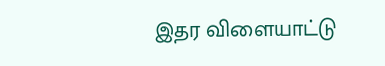இதர விளையாட்டு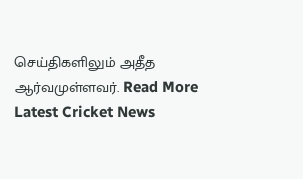செய்திகளிலும் அதீத ஆர்வமுள்ளவர். Read More
Latest Cricket News